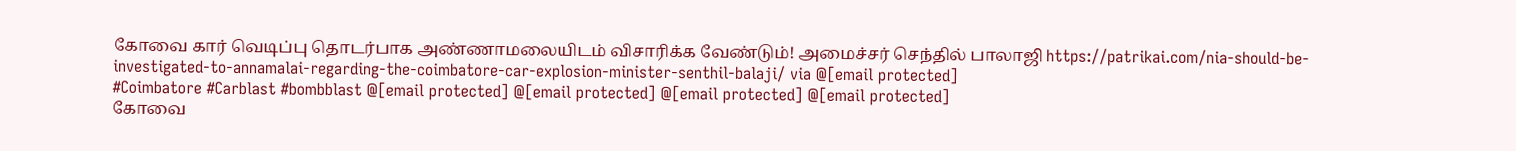கோவை கார் வெடிப்பு தொடர்பாக அண்ணாமலையிடம் விசாரிக்க வேண்டும்! அமைச்சர் செந்தில் பாலாஜி https://patrikai.com/nia-should-be-investigated-to-annamalai-regarding-the-coimbatore-car-explosion-minister-senthil-balaji/ via @[email protected]
#Coimbatore #Carblast #bombblast @[email protected] @[email protected] @[email protected] @[email protected]
கோவை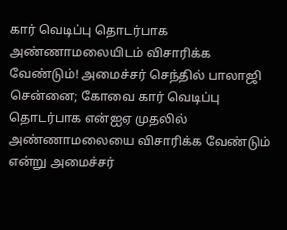கார் வெடிப்பு தொடர்பாக அண்ணாமலையிடம் விசாரிக்க வேண்டும்! அமைச்சர் செந்தில் பாலாஜி
சென்னை; கோவை கார் வெடிப்பு தொடர்பாக என்ஐஏ முதலில் அண்ணாமலையை விசாரிக்க வேண்டும் என்று அமைச்சர்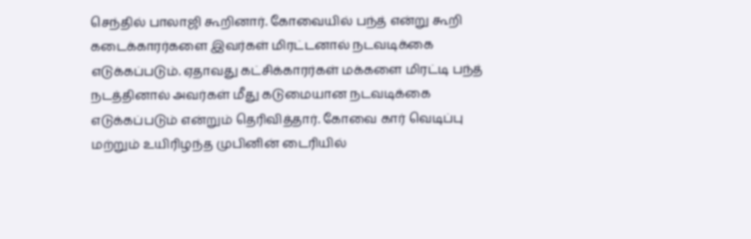செந்தில் பாலாஜி கூறினார். கோவையில் பந்த் என்று கூறி கடைக்காரர்களை இவர்கள் மிரட்டனால் நடவடிக்கை எடுக்கப்படும். ஏதாவது கட்சிக்காரர்கள் மக்களை மிரட்டி பந்த் நடத்தினால் அவர்கள் மீது கடுமையான நடவடிக்கை எடுக்கப்படும் என்றும் தெரிவித்தார். கோவை கார் வெடிப்பு மற்றும் உயிரிழந்த முபினின் டைரியில்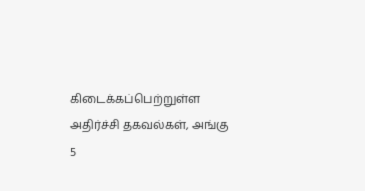கிடைக்கப்பெற்றுள்ள அதிர்ச்சி தகவல்கள், அங்கு 5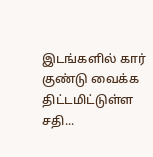இடங்களில் கார் குண்டு வைக்க திட்டமிட்டுள்ள சதி...